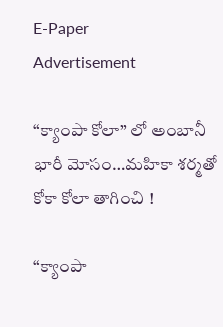E-Paper
Advertisement

“క్యాంపా కోలా” లో అంబానీ భారీ మోసం…మ‌హికా శ‌ర్మతో కోకా కోలా తాగించి !

“క్యాంపా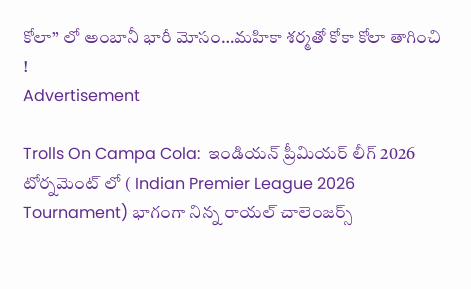కోలా” లో అంబానీ భారీ మోసం…మ‌హికా శ‌ర్మతో కోకా కోలా తాగించి !
Advertisement

Trolls On Campa Cola:  ఇండియన్ ప్రీమియర్ లీగ్ 2026 టోర్నమెంట్ లో ( Indian Premier League 2026 Tournament) భాగంగా నిన్న రాయల్ చాలెంజర్స్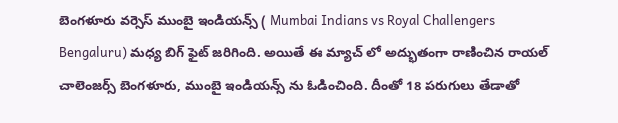బెంగళూరు వర్సెస్ ముంబై ఇండియన్స్ ( Mumbai Indians vs Royal Challengers Bengaluru) మధ్య బిగ్ ఫైట్ జరిగింది. అయితే ఈ మ్యాచ్ లో అద్భుతంగా రాణించిన రాయల్ చాలెంజర్స్ బెంగళూరు, ముంబై ఇండియ‌న్స్ ను ఓడించింది. దీంతో 18 పరుగులు తేడాతో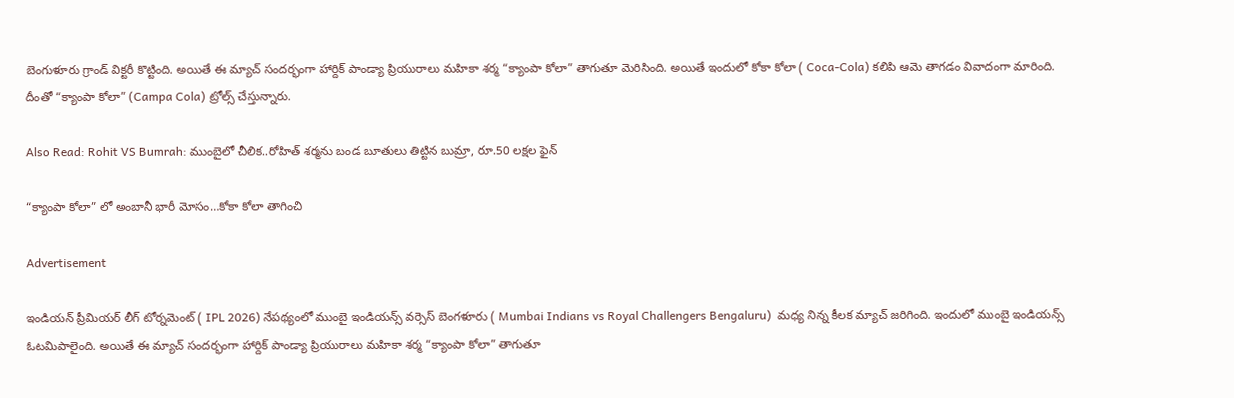బెంగుళూరు గ్రాండ్ విక్టరీ కొట్టింది. అయితే ఈ మ్యాచ్ సందర్భంగా హార్దిక్ పాండ్యా ప్రియురాలు మహికా శర్మ “క్యాంపా కోలా” తాగుతూ మెరిసింది. అయితే ఇందులో కోకా కోలా ( Coca-Cola) కలిపి ఆమె తాగడం వివాదంగా మారింది. దీంతో “క్యాంపా కోలా” (Campa Cola) ట్రోల్స్ చేస్తున్నారు.

Also Read: Rohit VS Bumrah: ముంబైలో చీలిక‌..రోహిత్ శ‌ర్మ‌ను బండ బూతులు తిట్టిన బుమ్రా, రూ.50 లక్ష‌ల ఫైన్‌

“క్యాంపా కోలా” లో అంబానీ భారీ మోసం…కోకా కోలా తాగించి

Advertisement

ఇండియన్ ప్రీమియర్ లీగ్ టోర్నమెంట్ ( IPL 2026) నేపథ్యంలో ముంబై ఇండియన్స్ వర్సెస్ బెంగళూరు ( Mumbai Indians vs Royal Challengers Bengaluru)  మధ్య నిన్న కీలక మ్యాచ్ జరిగింది. ఇందులో ముంబై ఇండియన్స్ ఓటమిపాలైంది. అయితే ఈ మ్యాచ్ సందర్భంగా హార్దిక్ పాండ్యా ప్రియురాలు మహికా శర్మ “క్యాంపా కోలా” తాగుతూ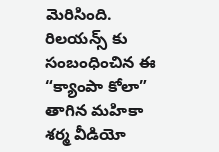మెరిసింది. రిలయన్స్ కు సంబంధించిన ఈ “క్యాంపా కోలా” తాగిన మ‌హికా శ‌ర్మ వీడియో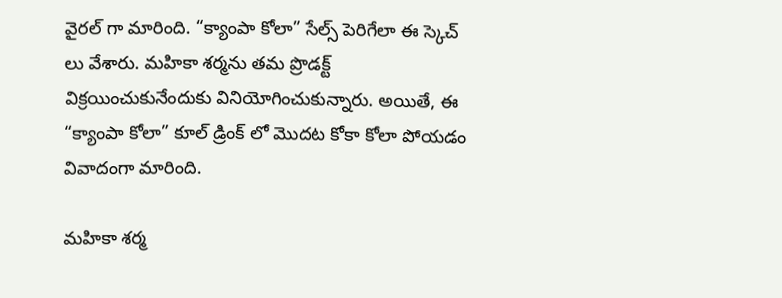వైర‌ల్ గా మారింది. “క్యాంపా కోలా” సేల్స్ పెరిగేలా ఈ స్కెచ్ లు వేశారు. మహికా శర్మను తమ ప్రొడక్ట్ విక్ర‌యించుకునేందుకు వినియోగించుకున్నారు. అయితే, ఈ “క్యాంపా కోలా” కూల్‌ డ్రింక్ లో మొదట కోకా కోలా పోయ‌డం వివాదంగా మారింది.

మ‌హికా శ‌ర్మ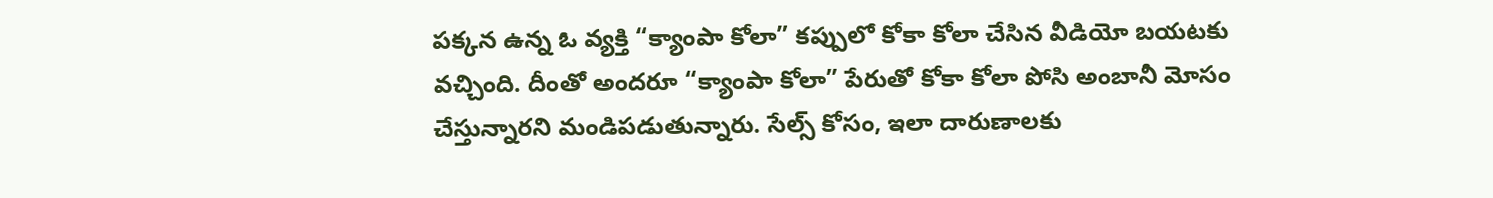ప‌క్క‌న ఉన్న ఓ వ్య‌క్తి “క్యాంపా కోలా” క‌ప్పులో కోకా కోలా చేసిన వీడియో బ‌య‌ట‌కు వ‌చ్చింది. దీంతో అంద‌రూ “క్యాంపా కోలా” పేరుతో కోకా కోలా పోసి అంబానీ మోసం చేస్తున్నార‌ని మండిప‌డుతున్నారు. సేల్స్ కోసం, ఇలా దారుణాల‌కు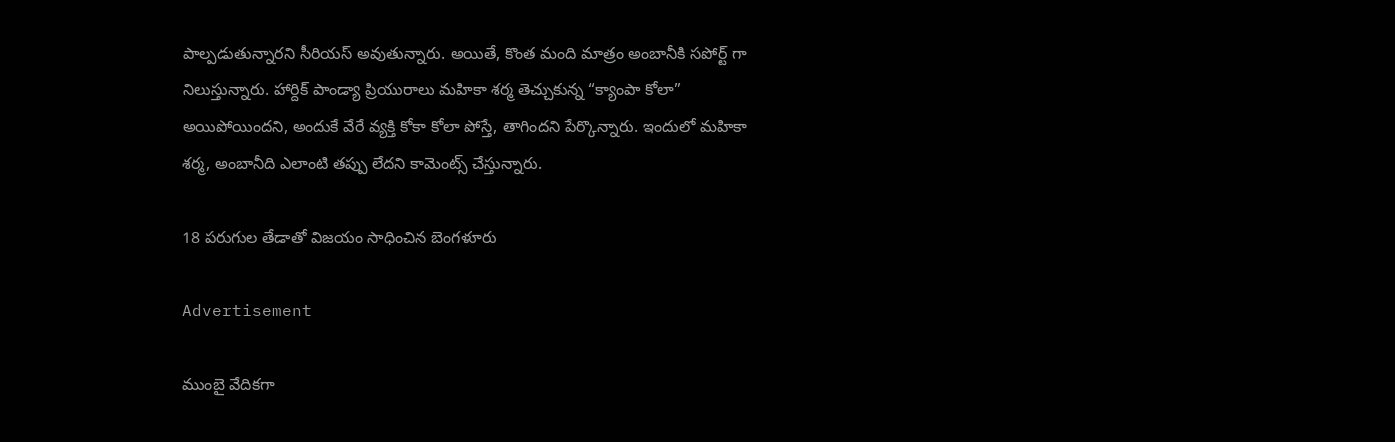పాల్ప‌డుతున్నార‌ని సీరియ‌స్ అవుతున్నారు. అయితే, కొంత మంది మాత్రం అంబానీకి సపోర్ట్ గా నిలుస్తున్నారు. హార్దిక్ పాండ్యా ప్రియురాలు మహికా శర్మ తెచ్చుకున్న “క్యాంపా కోలా” అయిపోయింద‌ని, అందుకే వేరే వ్య‌క్తి కోకా కోలా పోస్తే, తాగింద‌ని పేర్కొన్నారు. ఇందులో మ‌హికా శ‌ర్మ‌, అంబానీది ఎలాంటి త‌ప్పు లేద‌ని కామెంట్స్ చేస్తున్నారు.

18 పరుగుల తేడాతో విజయం సాధించిన బెంగళూరు

Advertisement

ముంబై వేదికగా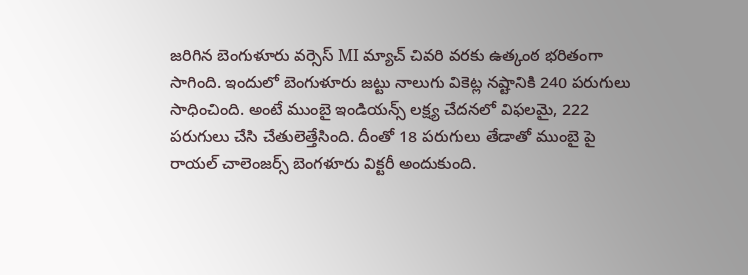జరిగిన బెంగుళూరు వర్సెస్ MI మ్యాచ్ చివరి వరకు ఉత్కంఠ భరితంగా సాగింది. ఇందులో బెంగుళూరు జట్టు నాలుగు వికెట్ల నష్టానికి 240 పరుగులు సాధించింది. అంటే ముంబై ఇండియన్స్ లక్ష్య చేదనలో విఫలమై, 222 పరుగులు చేసి చేతులెత్తేసింది. దీంతో 18 పరుగులు తేడాతో ముంబై పై రాయల్ చాలెంజర్స్ బెంగళూరు విక్టరీ అందుకుంది.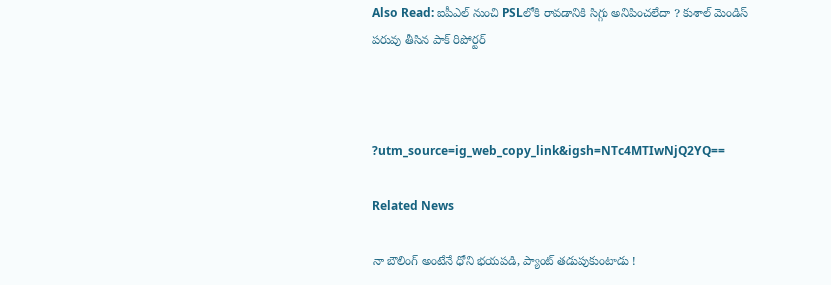Also Read: ఐపీఎల్ నుంచి PSLలోకి రావ‌డానికి సిగ్గు అనిపించలేదా ? కుశాల్ మెండిస్ ప‌రువు తీసిన పాక్ రిపోర్ట‌ర్‌



?utm_source=ig_web_copy_link&igsh=NTc4MTIwNjQ2YQ==

Related News

నా బౌలింగ్ అంటేనే ధోని భ‌య‌ప‌డి, ప్యాంట్ త‌డుపుకుంటాడు !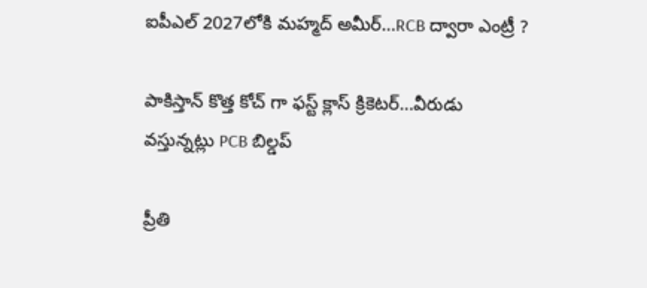ఐపీఎల్ 2027లోకి మహ్మద్ అమీర్…RCB ద్వారా ఎంట్రీ ?

పాకిస్తాన్ కొత్త‌ కోచ్ గా ఫ‌స్ట్ క్లాస్ క్రికెట‌ర్‌…వీరుడు వ‌స్తున్న‌ట్లు PCB బిల్డ‌ప్

ప్రీతి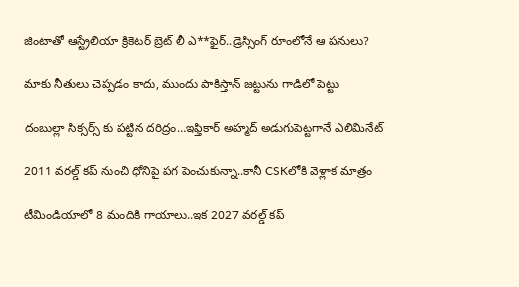జింటాతో ఆస్ట్రేలియా క్రికెట‌ర్‌ బ్రెట్ లీ ఎ**ఫైర్‌..డ్రెస్సింగ్ రూంలోనే ఆ ప‌నులు?

మాకు నీతులు చెప్ప‌డం కాదు, ముందు పాకిస్తాన్ జ‌ట్టును గాడిలో పెట్టు

దంబుల్లా సిక్సర్స్ కు ప‌ట్టిన ద‌రిద్రం…ఇఫ్తికార్ అహ్మద్ అడుగుపెట్ట‌గానే ఎలిమినేట్

2011 వ‌ర‌ల్డ్ క‌ప్ నుంచి ధోనిపై ప‌గ పెంచుకున్నా..కానీ CSKలోకి వెళ్లాక మాత్రం

టీమిండియాలో 8 మందికి గాయాలు..ఇక 2027 వ‌ర‌ల్డ్ క‌ప్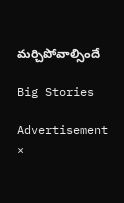మ‌ర్చిపోవాల్సిందే

Big Stories

Advertisement
×